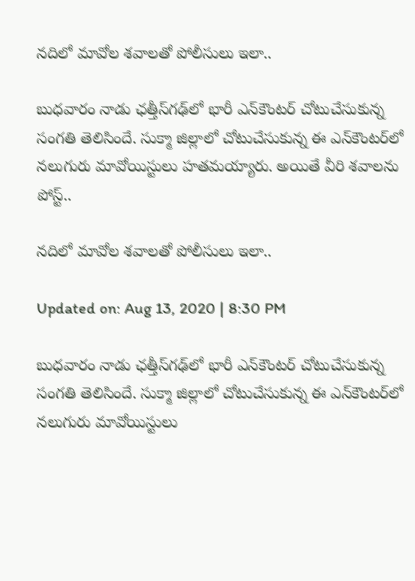నదిలో మావోల శవాలతో పోలీసులు ఇలా..

బుధవారం నాడు ఛత్తీస్‌గఢ్‌లో భారీ ఎన్‌కౌంటర్‌ చోటుచేసుకున్న సంగతి తెలిసిందే. సుక్మా జిల్లాలో చోటుచేసుకున్న ఈ ఎన్‌కౌంటర్‌లో నలుగురు మావోయిస్టులు హతమయ్యారు. అయితే వీరి శవాలను పోస్ట్..

నదిలో మావోల శవాలతో పోలీసులు ఇలా..

Updated on: Aug 13, 2020 | 8:30 PM

బుధవారం నాడు ఛత్తీస్‌గఢ్‌లో భారీ ఎన్‌కౌంటర్‌ చోటుచేసుకున్న సంగతి తెలిసిందే. సుక్మా జిల్లాలో చోటుచేసుకున్న ఈ ఎన్‌కౌంటర్‌లో నలుగురు మావోయిస్టులు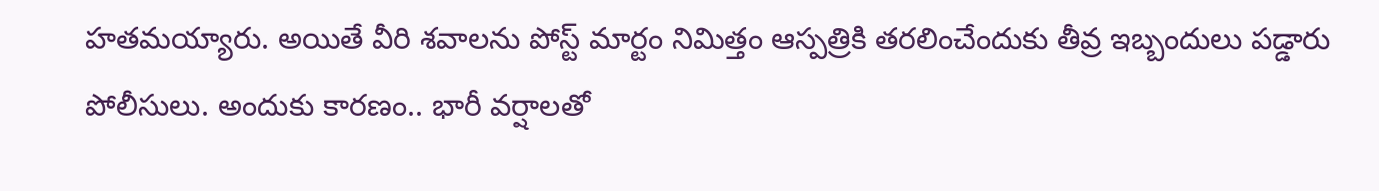హతమయ్యారు. అయితే వీరి శవాలను పోస్ట్ మార్టం నిమిత్తం ఆస్పత్రికి తరలించేందుకు తీవ్ర ఇబ్బందులు పడ్డారు పోలీసులు. అందుకు కారణం.. భారీ వర్షాలతో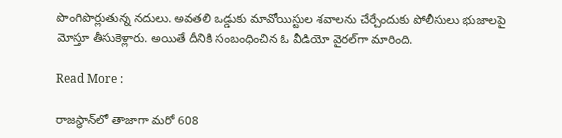పొంగిపొర్లుతున్న నదులు. అవతలి ఒడ్డుకు మావోయిస్టుల శవాలను చేర్చేందుకు పోలీసులు భుజాలపై మోస్తూ తీసుకెళ్లారు. అయితే దీనికి సంబంధించిన ఓ వీడియో వైరల్‌గా మారింది.

Read More :

రాజస్థాన్‌లో తాజాగా మరో 608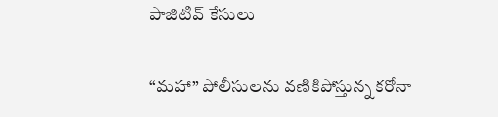పాజిటివ్‌ కేసులు

“మహా” పోలీసులను వణికిపోస్తున్న కరోనా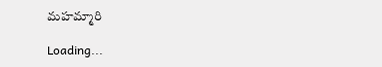మహమ్మారి

Loading...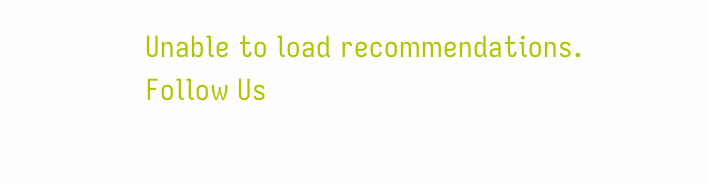Unable to load recommendations.
Follow Us